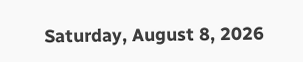Saturday, August 8, 2026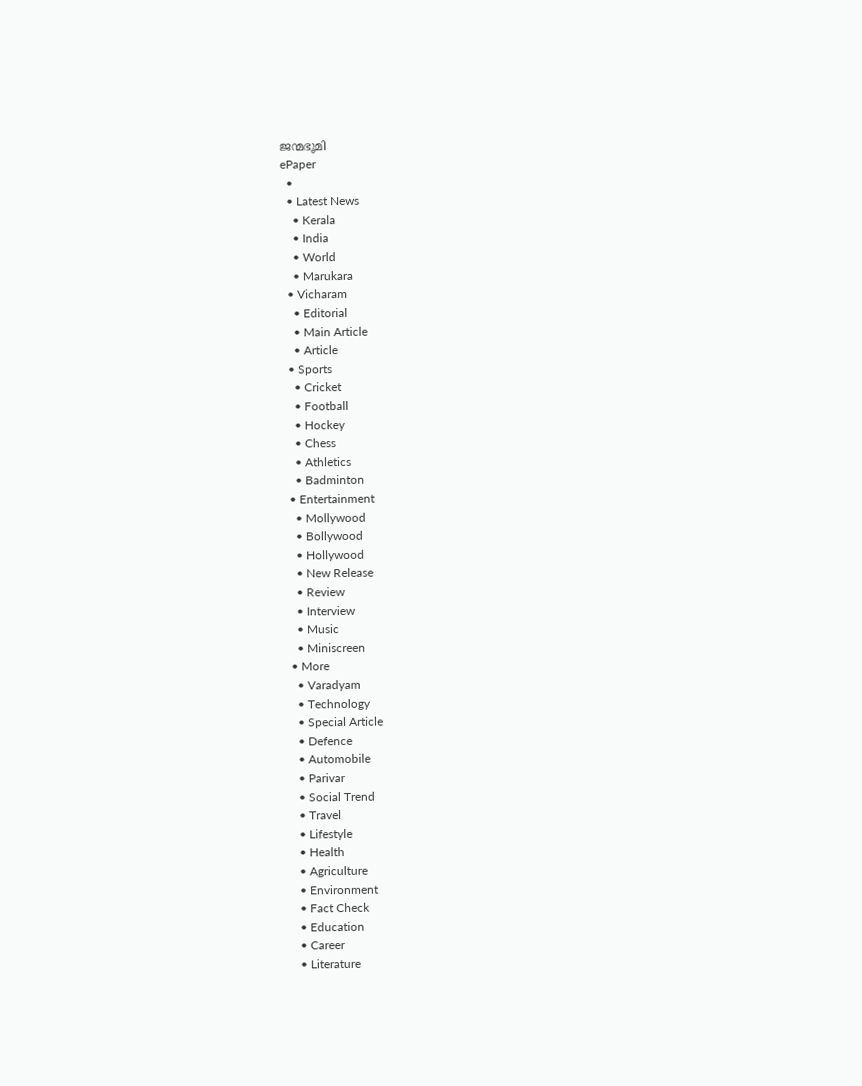ജന്മഭൂമി
ePaper
  •
  • Latest News
    • Kerala
    • India
    • World
    • Marukara
  • Vicharam
    • Editorial
    • Main Article
    • Article
  • Sports
    • Cricket
    • Football
    • Hockey
    • Chess
    • Athletics
    • Badminton
  • Entertainment
    • Mollywood
    • Bollywood
    • Hollywood
    • New Release
    • Review
    • Interview
    • Music
    • Miniscreen
  • More
    • Varadyam
    • Technology
    • Special Article
    • Defence
    • Automobile
    • Parivar
    • Social Trend
    • Travel
    • Lifestyle
    • Health
    • Agriculture
    • Environment
    • Fact Check
    • Education
    • Career
    • Literature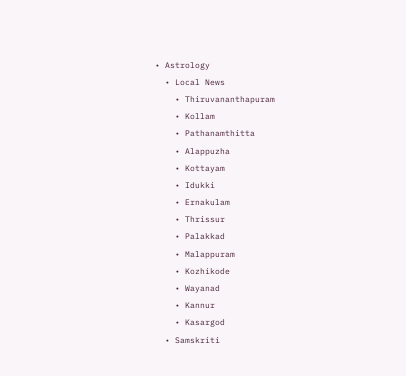• Astrology
  • Local News
    • Thiruvananthapuram
    • Kollam
    • Pathanamthitta
    • Alappuzha
    • Kottayam
    • Idukki
    • Ernakulam
    • Thrissur
    • Palakkad
    • Malappuram
    • Kozhikode
    • Wayanad
    • Kannur
    • Kasargod
  • Samskriti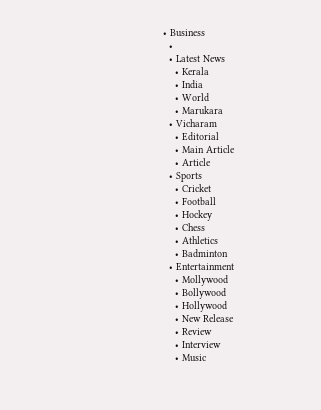• Business
  •
  • Latest News
    • Kerala
    • India
    • World
    • Marukara
  • Vicharam
    • Editorial
    • Main Article
    • Article
  • Sports
    • Cricket
    • Football
    • Hockey
    • Chess
    • Athletics
    • Badminton
  • Entertainment
    • Mollywood
    • Bollywood
    • Hollywood
    • New Release
    • Review
    • Interview
    • Music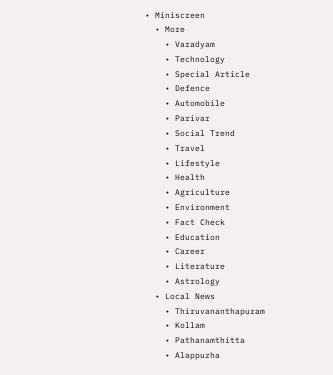• Miniscreen
  • More
    • Varadyam
    • Technology
    • Special Article
    • Defence
    • Automobile
    • Parivar
    • Social Trend
    • Travel
    • Lifestyle
    • Health
    • Agriculture
    • Environment
    • Fact Check
    • Education
    • Career
    • Literature
    • Astrology
  • Local News
    • Thiruvananthapuram
    • Kollam
    • Pathanamthitta
    • Alappuzha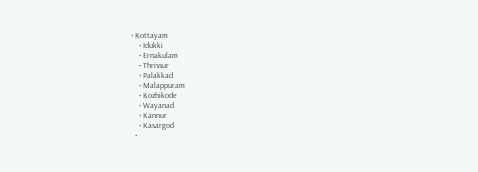• Kottayam
    • Idukki
    • Ernakulam
    • Thrissur
    • Palakkad
    • Malappuram
    • Kozhikode
    • Wayanad
    • Kannur
    • Kasargod
  •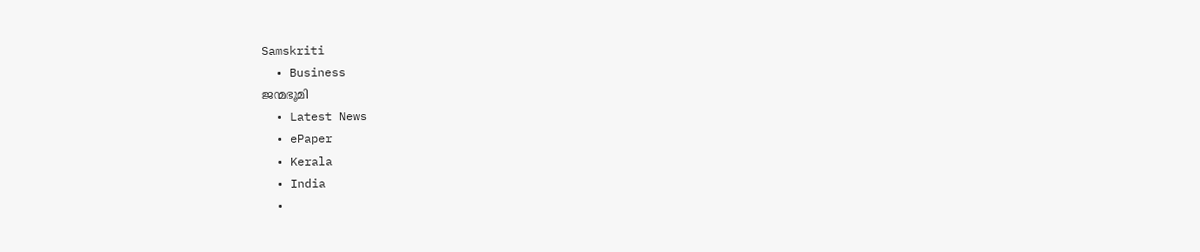Samskriti
  • Business
ജന്മഭൂമി
  • Latest News
  • ePaper
  • Kerala
  • India
  •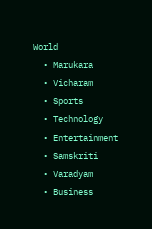World
  • Marukara
  • Vicharam
  • Sports
  • Technology
  • Entertainment
  • Samskriti
  • Varadyam
  • Business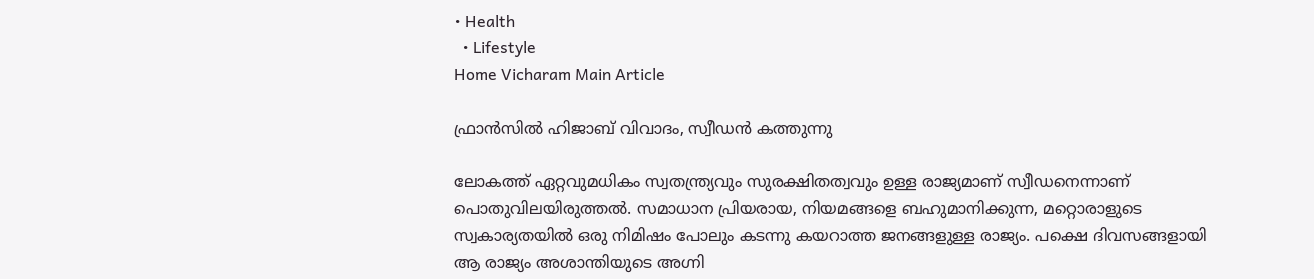• Health
  • Lifestyle
Home Vicharam Main Article

ഫ്രാന്‍സില്‍ ഹിജാബ് വിവാദം, സ്വീഡന്‍ കത്തുന്നു

ലോകത്ത് ഏറ്റവുമധികം സ്വതന്ത്ര്യവും സുരക്ഷിതത്വവും ഉള്ള രാജ്യമാണ് സ്വീഡനെന്നാണ് പൊതുവിലയിരുത്തല്‍. സമാധാന പ്രിയരായ, നിയമങ്ങളെ ബഹുമാനിക്കുന്ന, മറ്റൊരാളുടെ സ്വകാര്യതയില്‍ ഒരു നിമിഷം പോലും കടന്നു കയറാത്ത ജനങ്ങളുള്ള രാജ്യം. പക്ഷെ ദിവസങ്ങളായി ആ രാജ്യം അശാന്തിയുടെ അഗ്നി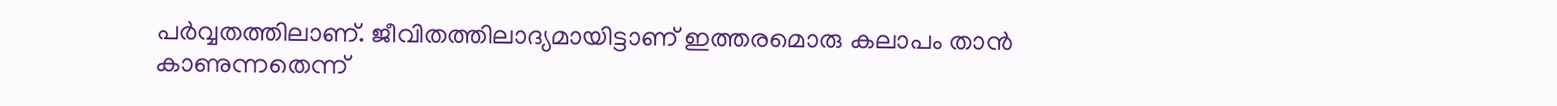പര്‍വ്വതത്തിലാണ്. ജീവിതത്തിലാദ്യമായിട്ടാണ് ഇത്തരമൊരു കലാപം താന്‍ കാണുന്നതെന്ന്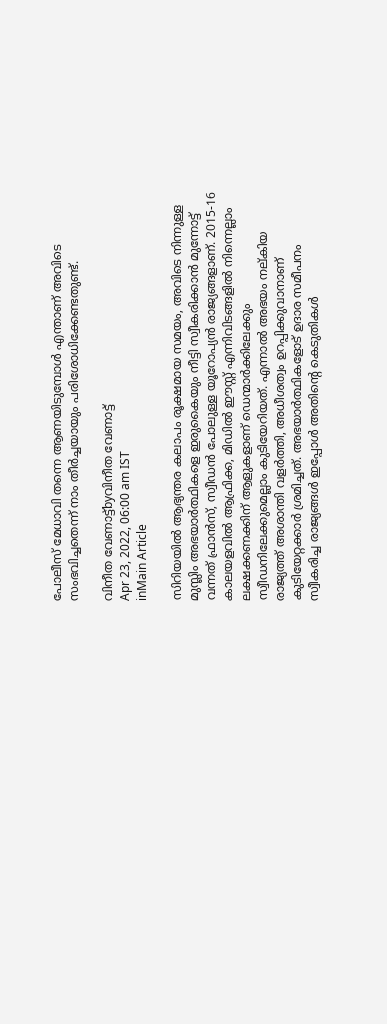പോലീസ് മേധാവി തന്നെ ആണയിടുമ്പോള്‍ എന്താണ് അവിടെ സംഭവിച്ചതെന്ന് നാം തീര്‍ച്ചയായും പരിശോധിക്കേണ്ടതുണ്ട്.

വിനീത വേണാട്ട്byവിനീത വേണാട്ട്
Apr 23, 2022, 06:00 am IST
inMain Article

സിറിയയില്‍ ആഭ്യന്തര കലാപം രൂക്ഷമായ സമയം, അവിടെ നിന്നുള്ള മുസ്ലിം അഭയാര്‍ത്ഥികളെ ഇരുകൈയും നീട്ടി സ്വീകരിക്കാന്‍ മുന്നോട്ട് വന്നത് ഫ്രാന്‍സ്, സ്വീഡന്‍ പോലുള്ള യൂറോപ്യന്‍ രാജ്യങ്ങളാണ്. 2015-16 കാലയളവില്‍ ആഫ്രിക്ക, മിഡില്‍ ഈസ്റ്റ് എന്നിവിടങ്ങളില്‍ നിന്നെല്ലാം ലക്ഷക്കണക്കിന് ആളുകളാണ് ഡെന്മാര്‍ക്കിലേക്കും സ്വീഡനിലേക്കുമെല്ലാം കുടിയേറിയത്. എന്നാല്‍ അഭയം നല്കിയ രാജ്യത്ത് അശാന്തി വളര്‍ത്തി, അധീശത്വം ഉറപ്പിക്കുവാനാണ് കുടിയേറ്റക്കാര്‍ ശ്രമിച്ചത്. അഭയാര്‍ത്ഥികളോട് ഉദാര സമീപനം സ്വീകരിച്ച രാജ്യങ്ങള്‍ ഇപ്പോള്‍ അതിന്റെ കെടുതികള്‍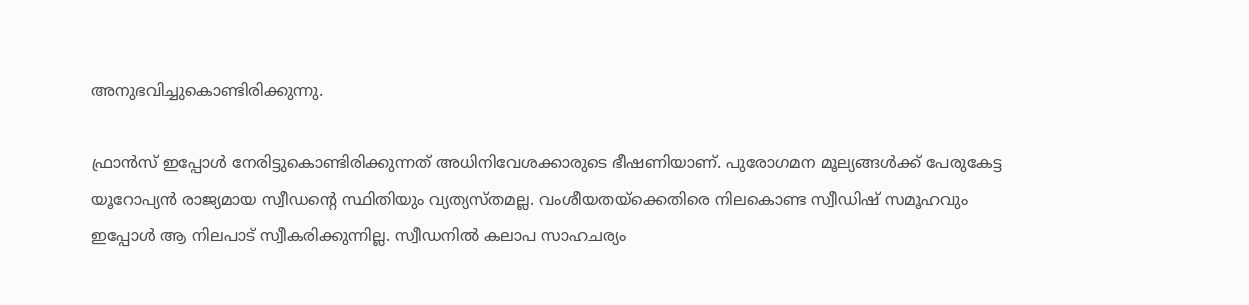അനുഭവിച്ചുകൊണ്ടിരിക്കുന്നു.

ഫ്രാന്‍സ് ഇപ്പോള്‍ നേരിട്ടുകൊണ്ടിരിക്കുന്നത് അധിനിവേശക്കാരുടെ ഭീഷണിയാണ്. പുരോഗമന മൂല്യങ്ങള്‍ക്ക് പേരുകേട്ട യൂറോപ്യന്‍ രാജ്യമായ സ്വീഡന്റെ സ്ഥിതിയും വ്യത്യസ്തമല്ല. വംശീയതയ്‌ക്കെതിരെ നിലകൊണ്ട സ്വീഡിഷ് സമൂഹവും ഇപ്പോള്‍ ആ നിലപാട് സ്വീകരിക്കുന്നില്ല. സ്വീഡനില്‍ കലാപ സാഹചര്യം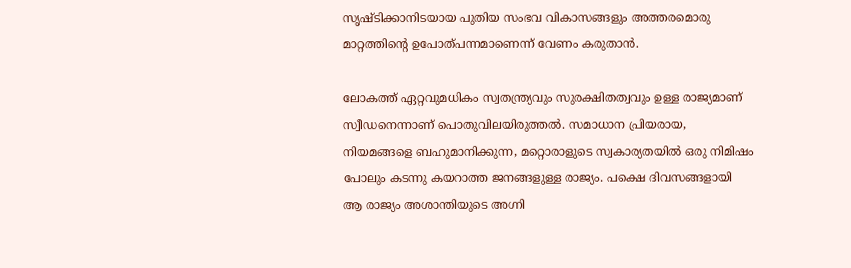സൃഷ്ടിക്കാനിടയായ പുതിയ സംഭവ വികാസങ്ങളും അത്തരമൊരു മാറ്റത്തിന്റെ ഉപോത്പന്നമാണെന്ന് വേണം കരുതാന്‍.

ലോകത്ത് ഏറ്റവുമധികം സ്വതന്ത്ര്യവും സുരക്ഷിതത്വവും ഉള്ള രാജ്യമാണ് സ്വീഡനെന്നാണ് പൊതുവിലയിരുത്തല്‍. സമാധാന പ്രിയരായ, നിയമങ്ങളെ ബഹുമാനിക്കുന്ന, മറ്റൊരാളുടെ സ്വകാര്യതയില്‍ ഒരു നിമിഷം പോലും കടന്നു കയറാത്ത ജനങ്ങളുള്ള രാജ്യം. പക്ഷെ ദിവസങ്ങളായി ആ രാജ്യം അശാന്തിയുടെ അഗ്നി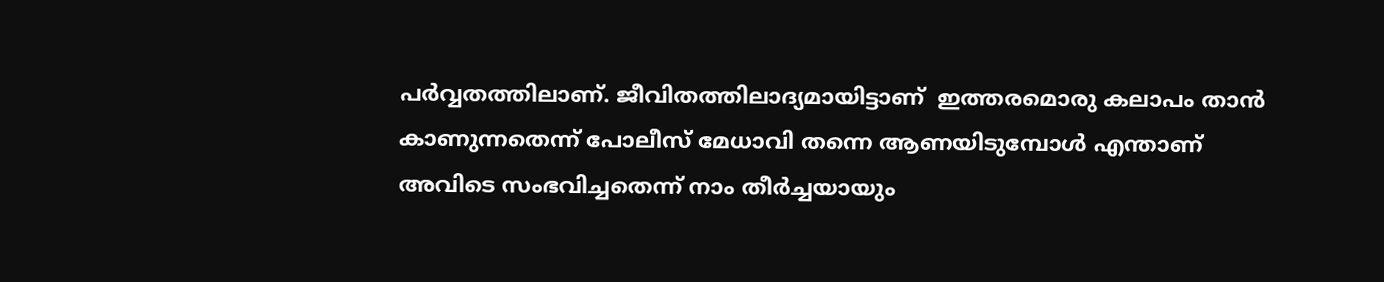പര്‍വ്വതത്തിലാണ്. ജീവിതത്തിലാദ്യമായിട്ടാണ്  ഇത്തരമൊരു കലാപം താന്‍ കാണുന്നതെന്ന് പോലീസ് മേധാവി തന്നെ ആണയിടുമ്പോള്‍ എന്താണ് അവിടെ സംഭവിച്ചതെന്ന് നാം തീര്‍ച്ചയായും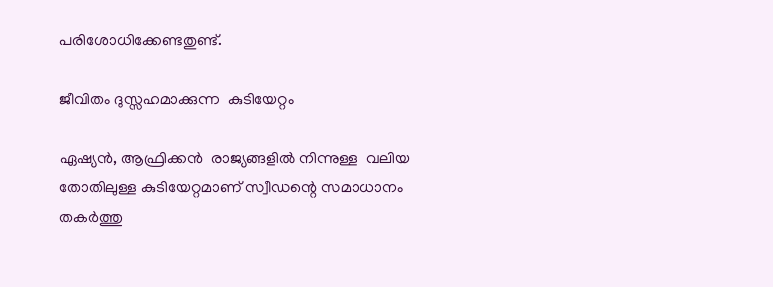പരിശോധിക്കേണ്ടതുണ്ട്.

ജീവിതം ദുസ്സഹമാക്കുന്ന  കുടിയേറ്റം

ഏഷ്യന്‍, ആഫ്രിക്കന്‍  രാജ്യങ്ങളില്‍ നിന്നുള്ള  വലിയ തോതിലുള്ള കുടിയേറ്റമാണ് സ്വീഡന്റെ സമാധാനം തകര്‍ത്തു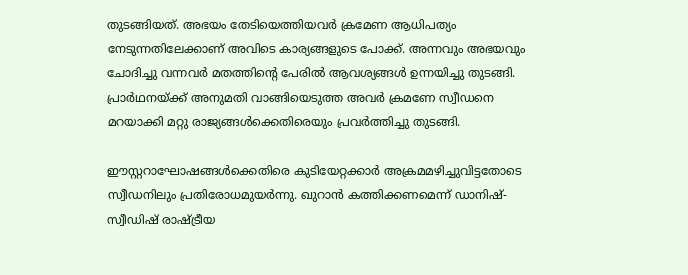തുടങ്ങിയത്. അഭയം തേടിയെത്തിയവര്‍ ക്രമേണ ആധിപത്യം നേടുന്നതിലേക്കാണ് അവിടെ കാര്യങ്ങളുടെ പോക്ക്. അന്നവും അഭയവും ചോദിച്ചു വന്നവര്‍ മതത്തിന്റെ പേരില്‍ ആവശ്യങ്ങള്‍ ഉന്നയിച്ചു തുടങ്ങി. പ്രാര്‍ഥനയ്‌ക്ക് അനുമതി വാങ്ങിയെടുത്ത അവര്‍ ക്രമണേ സ്വീഡനെ മറയാക്കി മറ്റു രാജ്യങ്ങള്‍ക്കെതിരെയും പ്രവര്‍ത്തിച്ചു തുടങ്ങി.

ഈസ്റ്ററാഘോഷങ്ങള്‍ക്കെതിരെ കുടിയേറ്റക്കാര്‍ അക്രമമഴിച്ചുവിട്ടതോടെ സ്വീഡനിലും പ്രതിരോധമുയര്‍ന്നു. ഖുറാന്‍ കത്തിക്കണമെന്ന് ഡാനിഷ്-സ്വീഡിഷ് രാഷ്‌ട്രീയ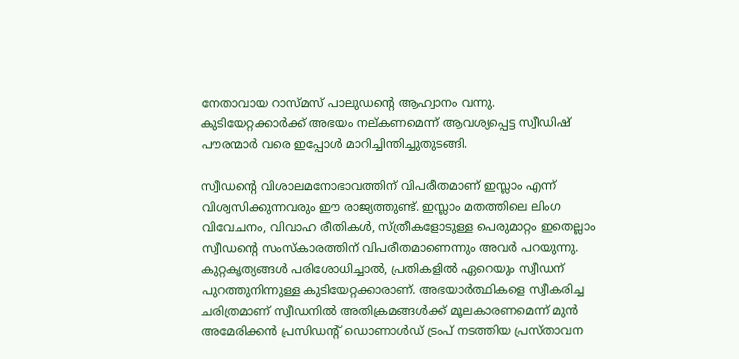നേതാവായ റാസ്മസ് പാലുഡന്റെ ആഹ്വാനം വന്നു. കുടിയേറ്റക്കാര്‍ക്ക് അഭയം നല്കണമെന്ന് ആവശ്യപ്പെട്ട സ്വീഡിഷ് പൗരന്മാര്‍ വരെ ഇപ്പോള്‍ മാറിച്ചിന്തിച്ചുതുടങ്ങി.

സ്വീഡന്റെ വിശാലമനോഭാവത്തിന് വിപരീതമാണ് ഇസ്ലാം എന്ന് വിശ്വസിക്കുന്നവരും ഈ രാജ്യത്തുണ്ട്. ഇസ്ലാം മതത്തിലെ ലിംഗ വിവേചനം, വിവാഹ രീതികള്‍, സ്ത്രീകളോടുള്ള പെരുമാറ്റം ഇതെല്ലാം സ്വീഡന്റെ സംസ്‌കാരത്തിന് വിപരീതമാണെന്നും അവര്‍ പറയുന്നു. കുറ്റകൃത്യങ്ങള്‍ പരിശോധിച്ചാല്‍, പ്രതികളില്‍ ഏറെയും സ്വീഡന് പുറത്തുനിന്നുള്ള കുടിയേറ്റക്കാരാണ്. അഭയാര്‍ത്ഥികളെ സ്വീകരിച്ച ചരിത്രമാണ് സ്വീഡനില്‍ അതിക്രമങ്ങള്‍ക്ക് മൂലകാരണമെന്ന് മുന്‍ അമേരിക്കന്‍ പ്രസിഡന്റ് ഡൊണാള്‍ഡ് ട്രംപ് നടത്തിയ പ്രസ്താവന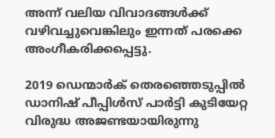അന്ന് വലിയ വിവാദങ്ങള്‍ക്ക് വഴിവച്ചുവെങ്കിലും ഇന്നത് പരക്കെ അംഗീകരിക്കപ്പെട്ടു.

2019 ഡെന്മാര്‍ക് തെരഞ്ഞെടുപ്പില്‍ ഡാനിഷ് പീപ്പിള്‍സ് പാര്‍ട്ടി കുടിയേറ്റ വിരുദ്ധ അജണ്ടയായിരുന്നു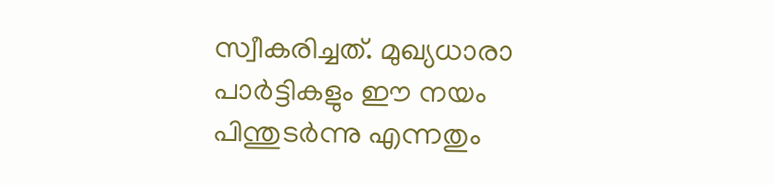സ്വീകരിച്ചത്. മുഖ്യധാരാ പാര്‍ട്ടികളും ഈ നയം പിന്തുടര്‍ന്നു എന്നതും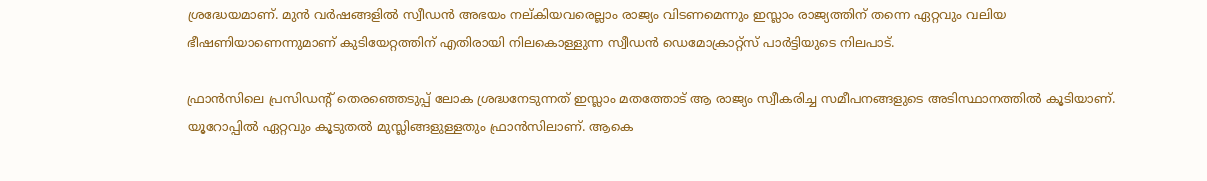ശ്രദ്ധേയമാണ്. മുന്‍ വര്‍ഷങ്ങളില്‍ സ്വീഡന്‍ അഭയം നല്കിയവരെല്ലാം രാജ്യം വിടണമെന്നും ഇസ്ലാം രാജ്യത്തിന് തന്നെ ഏറ്റവും വലിയ ഭീഷണിയാണെന്നുമാണ് കുടിയേറ്റത്തിന് എതിരായി നിലകൊള്ളുന്ന സ്വീഡന്‍ ഡെമോക്രാറ്റ്‌സ് പാര്‍ട്ടിയുടെ നിലപാട്.

ഫ്രാന്‍സിലെ പ്രസിഡന്റ് തെരഞ്ഞെടുപ്പ് ലോക ശ്രദ്ധനേടുന്നത് ഇസ്ലാം മതത്തോട് ആ രാജ്യം സ്വീകരിച്ച സമീപനങ്ങളുടെ അടിസ്ഥാനത്തില്‍ കൂടിയാണ്. യൂറോപ്പില്‍ ഏറ്റവും കൂടുതല്‍ മുസ്ലിങ്ങളുള്ളതും ഫ്രാന്‍സിലാണ്. ആകെ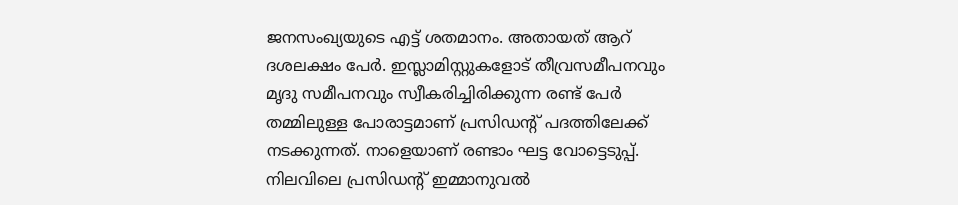ജനസംഖ്യയുടെ എട്ട് ശതമാനം. അതായത് ആറ് ദശലക്ഷം പേര്‍. ഇസ്ലാമിസ്റ്റുകളോട് തീവ്രസമീപനവും മൃദു സമീപനവും സ്വീകരിച്ചിരിക്കുന്ന രണ്ട് പേര്‍ തമ്മിലുള്ള പോരാട്ടമാണ് പ്രസിഡന്റ് പദത്തിലേക്ക് നടക്കുന്നത്. നാളെയാണ് രണ്ടാം ഘട്ട വോട്ടെടുപ്പ്. നിലവിലെ പ്രസിഡന്റ് ഇമ്മാനുവല്‍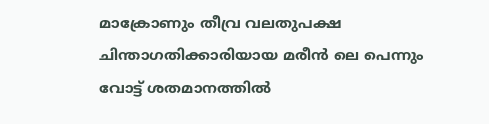മാക്രോണും തീവ്ര വലതുപക്ഷ ചിന്താഗതിക്കാരിയായ മരീന്‍ ലെ പെന്നും വോട്ട് ശതമാനത്തില്‍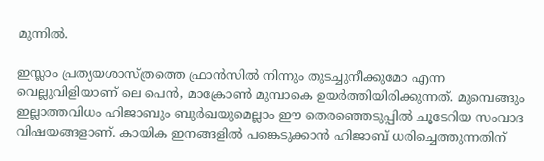മുന്നില്‍.

ഇസ്ലാം പ്രത്യയശാസ്ത്രത്തെ ഫ്രാന്‍സില്‍ നിന്നും തുടച്ചുനീക്കുമോ എന്ന വെല്ലുവിളിയാണ് ലെ പെന്‍, മാക്രോണ്‍ മുമ്പാകെ ഉയര്‍ത്തിയിരിക്കുന്നത്. മുമ്പെങ്ങും ഇല്ലാത്തവിധം ഹിജാബും ബുര്‍ഖയുമെല്ലാം ഈ തെരഞ്ഞെടുപ്പില്‍ ചൂടേറിയ സംവാദ വിഷയങ്ങളാണ്. കായിക ഇനങ്ങളില്‍ പങ്കെടുക്കാന്‍ ഹിജാബ് ധരിച്ചെത്തുന്നതിന്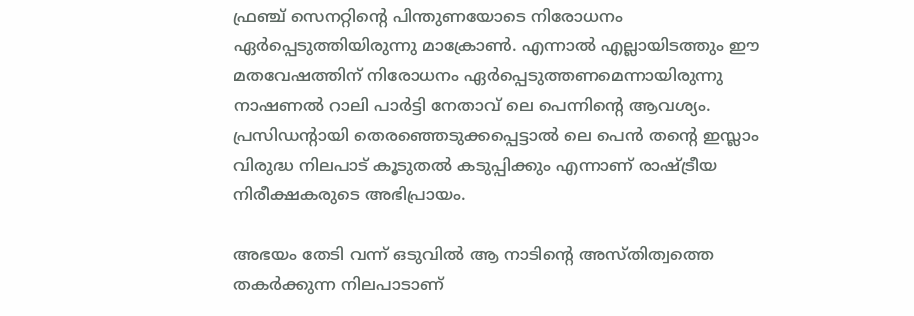ഫ്രഞ്ച് സെനറ്റിന്റെ പിന്തുണയോടെ നിരോധനം ഏര്‍പ്പെടുത്തിയിരുന്നു മാക്രോണ്‍. എന്നാല്‍ എല്ലായിടത്തും ഈ മതവേഷത്തിന് നിരോധനം ഏര്‍പ്പെടുത്തണമെന്നായിരുന്നു നാഷണല്‍ റാലി പാര്‍ട്ടി നേതാവ് ലെ പെന്നിന്റെ ആവശ്യം. പ്രസിഡന്റായി തെരഞ്ഞെടുക്കപ്പെട്ടാല്‍ ലെ പെന്‍ തന്റെ ഇസ്ലാം വിരുദ്ധ നിലപാട് കൂടുതല്‍ കടുപ്പിക്കും എന്നാണ് രാഷ്‌ട്രീയ നിരീക്ഷകരുടെ അഭിപ്രായം.

അഭയം തേടി വന്ന് ഒടുവില്‍ ആ നാടിന്റെ അസ്തിത്വത്തെ തകര്‍ക്കുന്ന നിലപാടാണ്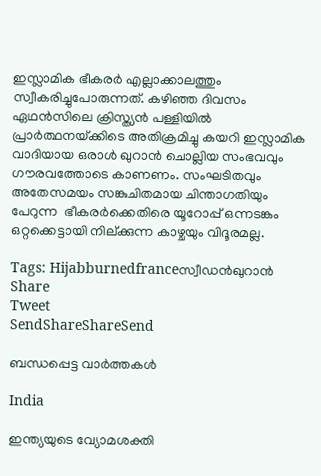ഇസ്ലാമിക ഭീകരര്‍ എല്ലാക്കാലത്തും സ്വീകരിച്ചുപോരുന്നത്. കഴിഞ്ഞ ദിവസം ഏഥന്‍സിലെ ക്രിസ്ത്യന്‍ പള്ളിയില്‍ പ്രാര്‍ത്ഥനയ്‌ക്കിടെ അതിക്രമിച്ചു കയറി ഇസ്ലാമിക വാദിയായ ഒരാള്‍ ഖുറാന്‍ ചൊല്ലിയ സംഭവവും ഗൗരവത്തോടെ കാണണം. സംഘടിതവും അതേസമയം സങ്കുചിതമായ ചിന്താഗതിയും പേറുന്ന  ഭീകരര്‍ക്കെതിരെ യൂറോപ്പ് ഒന്നടങ്കം ഒറ്റക്കെട്ടായി നില്ക്കുന്ന കാഴ്ചയും വിദൂരമല്ല.

Tags: Hijabburnedfranceസ്വീഡന്‍ഖുറാന്‍
Share
Tweet
SendShareShareSend

ബന്ധപ്പെട്ട വാര്‍ത്തകള്‍

India

ഇന്ത്യയുടെ വ്യോമശക്തി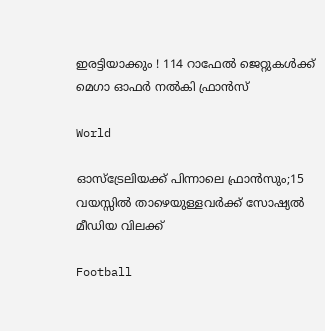ഇരട്ടിയാക്കും ! 114 റാഫേൽ ജെറ്റുകൾക്ക് മെഗാ ഓഫർ നൽകി ഫ്രാൻസ്

World

ഓസ്‌ട്രേലിയക്ക് പിന്നാലെ ഫ്രാന്‍സും;15 വയസ്സിൽ താഴെയുള്ളവർക്ക് സോഷ്യൽ മീഡിയ വിലക്ക്

Football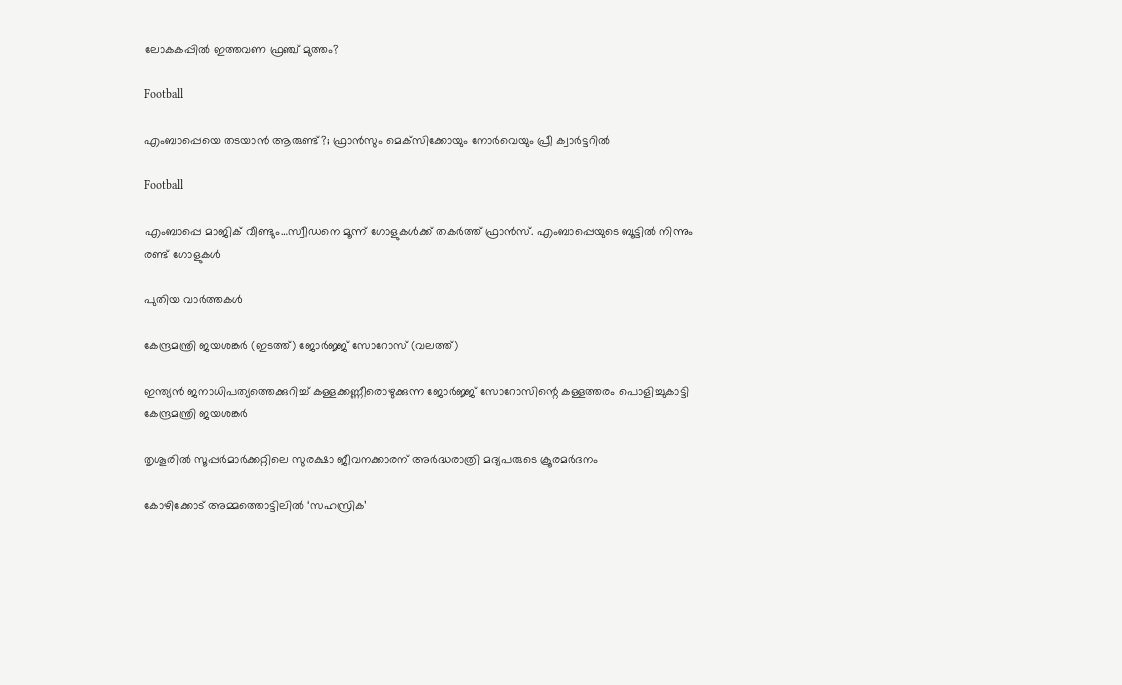ലോകകപ്പില്‍ ഇത്തവണ ഫ്രഞ്ച് മുത്തം?

Football

എംബാപ്പെയെ തടയാന്‍ ആരുണ്ട്?; ഫ്രാന്‍സും മെക്‌സിക്കോയും നോര്‍വെയും പ്രീ ക്വാര്‍ട്ടറില്‍

Football

എംബാപ്പെ മാജിക് വീണ്ടും…സ്വീഡനെ മൂന്ന് ഗോളുകള്‍ക്ക് തകര്‍ത്ത് ഫ്രാന്‍സ്. എംബാപ്പെയുടെ ബൂട്ടില്‍ നിന്നും രണ്ട് ഗോളുകള്‍

പുതിയ വാര്‍ത്തകള്‍

കേന്ദ്രമന്ത്രി ജയശങ്കര്‍ (ഇടത്ത്) ജോര്‍ജ്ജ് സോറോസ് (വലത്ത്)

ഇന്ത്യന്‍ ജനാധിപത്യത്തെക്കുറിച്ച് കള്ളക്കണ്ണീരൊഴുക്കുന്ന ജോര്‍ജ്ജ് സോറോസിന്റെ കള്ളത്തരം പൊളിച്ചുകാട്ടി കേന്ദ്രമന്ത്രി ജയശങ്കര്‍

തൃശൂരില്‍ സൂപ്പര്‍മാര്‍ക്കറ്റിലെ സുരക്ഷാ ജീവനക്കാരന് അര്‍ദ്ധരാത്രി മദ്യപരുടെ ക്രൂരമര്‍ദനം

കോഴിക്കോട് അമ്മത്തൊട്ടിലില്‍ ‘സഹസ്രിക’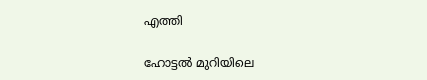എത്തി

ഹോട്ടല്‍ മുറിയിലെ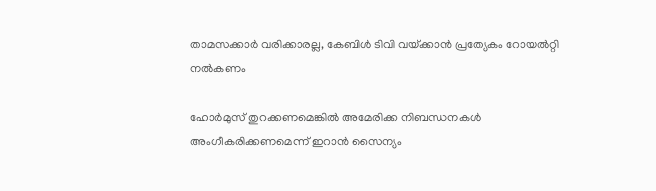താമസക്കാര്‍ വരിക്കാരല്ല, കേബിള്‍ ടിവി വയ്‌ക്കാന്‍ പ്രത്യേകം റോയല്‍റ്റി നല്‍കണം

ഹോര്‍മുസ് തുറക്കണമെങ്കില്‍ അമേരിക്ക നിബന്ധനകള്‍ അംഗീകരിക്കണമെന്ന് ഇറാന്‍ സൈന്യം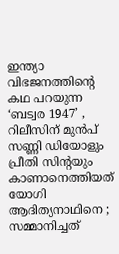ഇന്ത്യാ വിഭജനത്തിന്റെ കഥ പറയുന്ന ‘ബട്വര 1947’ , റിലീസിന് മുൻപ് സണ്ണി ഡിയോളും പ്രീതി സിന്റയും കാണാനെത്തിയത് യോഗി ആദിത്യനാഥിനെ ; സമ്മാനിച്ചത്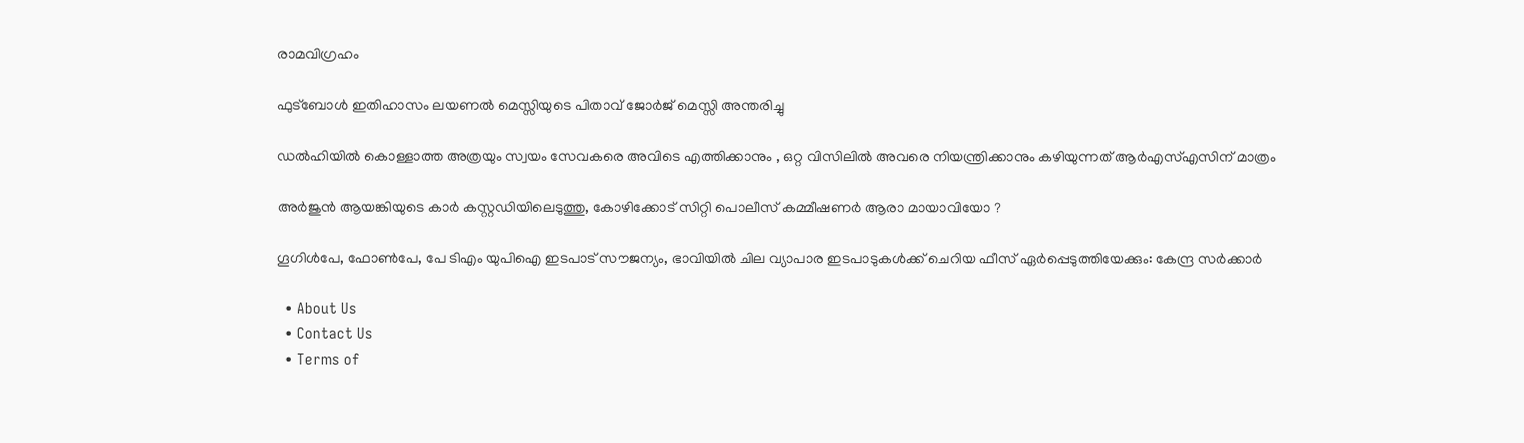രാമവിഗ്രഹം

ഫുട്‌ബോള്‍ ഇതിഹാസം ലയണല്‍ മെസ്സിയുടെ പിതാവ് ജോര്‍ജ് മെസ്സി അന്തരിച്ചു

ഡൽഹിയിൽ കൊള്ളാത്ത അത്രയും സ്വയം സേവകരെ അവിടെ എത്തിക്കാനും , ഒറ്റ വിസിലിൽ അവരെ നിയന്ത്രിക്കാനും കഴിയുന്നത് ആർഎസ്എസിന് മാത്രം

അര്‍ജുന്‍ ആയങ്കിയുടെ കാര്‍ കസ്റ്റഡിയിലെടുത്തു, കോഴിക്കോട് സിറ്റി പൊലീസ് കമ്മീഷണര്‍ ആരാ മായാവിയോ ?

ഗൂഗിള്‍പേ, ഫോണ്‍പേ, പേ ടിഎം യുപിഐ ഇടപാട് സൗജന്യം, ഭാവിയില്‍ ചില വ്യാപാര ഇടപാടുകള്‍ക്ക് ചെറിയ ഫീസ് ഏര്‍പ്പെടുത്തിയേക്കും: കേന്ദ്ര സര്‍ക്കാര്‍

  • About Us
  • Contact Us
  • Terms of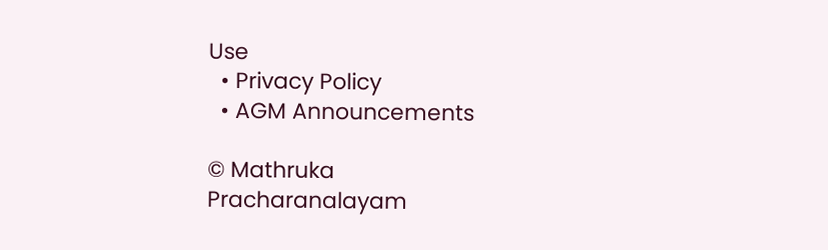Use
  • Privacy Policy
  • AGM Announcements

© Mathruka Pracharanalayam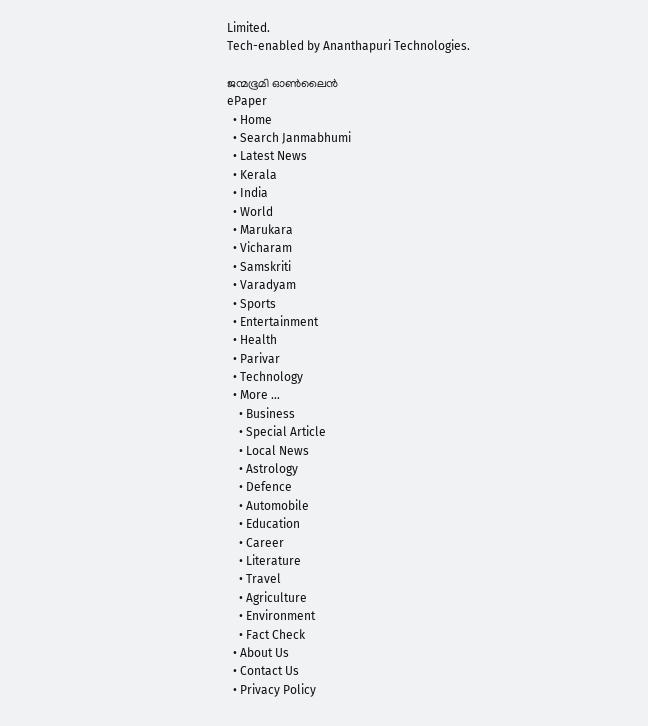Limited.
Tech-enabled by Ananthapuri Technologies.

ജന്മഭൂമി ഓണ്‍ലൈന്‍
ePaper
  • Home
  • Search Janmabhumi
  • Latest News
  • Kerala
  • India
  • World
  • Marukara
  • Vicharam
  • Samskriti
  • Varadyam
  • Sports
  • Entertainment
  • Health
  • Parivar
  • Technology
  • More …
    • Business
    • Special Article
    • Local News
    • Astrology
    • Defence
    • Automobile
    • Education
    • Career
    • Literature
    • Travel
    • Agriculture
    • Environment
    • Fact Check
  • About Us
  • Contact Us
  • Privacy Policy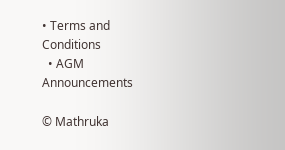• Terms and Conditions
  • AGM Announcements

© Mathruka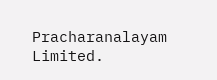Pracharanalayam Limited.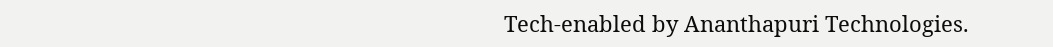Tech-enabled by Ananthapuri Technologies.